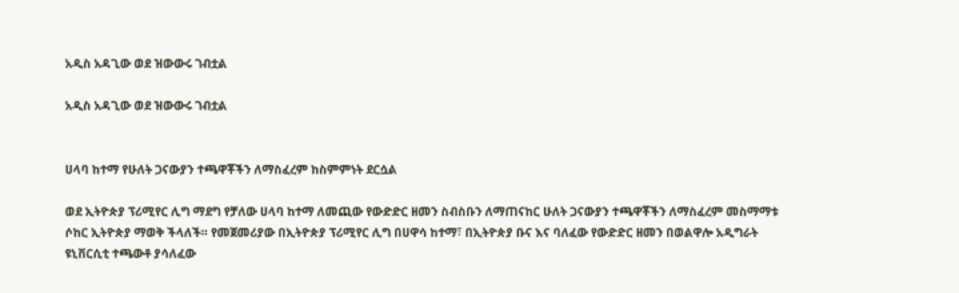አዲስ አዳጊው ወደ ዝውውሩ ገብቷል

አዲስ አዳጊው ወደ ዝውውሩ ገብቷል


ሀላባ ከተማ የሁለት ጋናውያን ተጫዋቾችን ለማስፈረም ከስምምነት ደርሷል

ወደ ኢትዮጵያ ፕሪሚየር ሊግ ማደግ የቻለው ሀላባ ከተማ ለመጪው የውድድር ዘመን ስብስቡን ለማጠናከር ሁለት ጋናውያን ተጫዋቾችን ለማስፈረም መስማማቱ ሶከር ኢትዮጵያ ማወቅ ችላለች። የመጀመሪያው በኢትዮጵያ ፕሪሚየር ሊግ በሀዋሳ ከተማ፣ በኢትዮጵያ ቡና እና ባለፈው የውድድር ዘመን በወልዋሎ አዲግራት ዩኒቨርሲቲ ተጫውቶ ያሳለፈው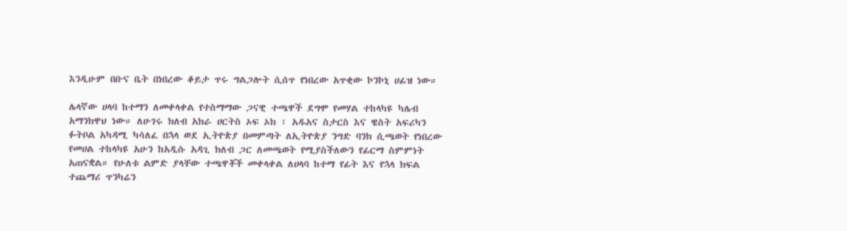እንዲሁም በቡና ቤት በነበረው ቆይታ ጥሩ ግልጋሎት ሲሰጥ የነበረው አጥቂው ኮንኮኒ ሀፊዝ ነው።

ሌላኛው ሀላባ ከተማን ለመቀላቀል የተስማማው ጋናዊ ተጫዋች ደግሞ የመሃል ተከላካዩ ካሌብ አማንክዋህ ነው። ለሁገሩ ክለብ አክራ ሀርትስ ኦፍ ኦክ ፣ አዱአና ስታርስ እና ዌስት አፍሪካን ፉትቦል አካዳሚ ካሳለፈ በኋላ ወደ ኢትዮጵያ በመምጣት ለኢትዮጵያ ንግድ ባንክ ሲጫወት የነበረው የመሀል ተከላካዩ አሁን ከአዲሱ አዳጊ ክለብ ጋር ለመጫወት የሚያስችለውን የፊርማ ስምምነት አጠናቋል። የሁለቱ ልምድ ያላቸው ተጫዋቾች መቀላቀል ለሀላባ ከተማ የፊት እና የኋላ ክፍል ተጨማሪ ጥንካሬን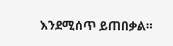እንደሚሰጥ ይጠበቃል።